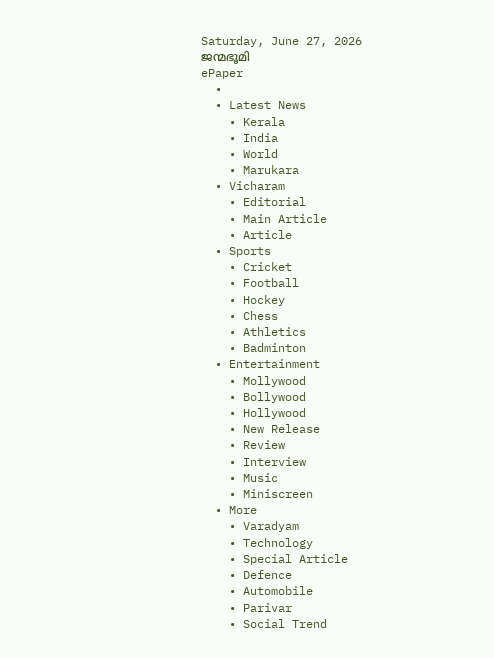Saturday, June 27, 2026
ജന്മഭൂമി
ePaper
  •
  • Latest News
    • Kerala
    • India
    • World
    • Marukara
  • Vicharam
    • Editorial
    • Main Article
    • Article
  • Sports
    • Cricket
    • Football
    • Hockey
    • Chess
    • Athletics
    • Badminton
  • Entertainment
    • Mollywood
    • Bollywood
    • Hollywood
    • New Release
    • Review
    • Interview
    • Music
    • Miniscreen
  • More
    • Varadyam
    • Technology
    • Special Article
    • Defence
    • Automobile
    • Parivar
    • Social Trend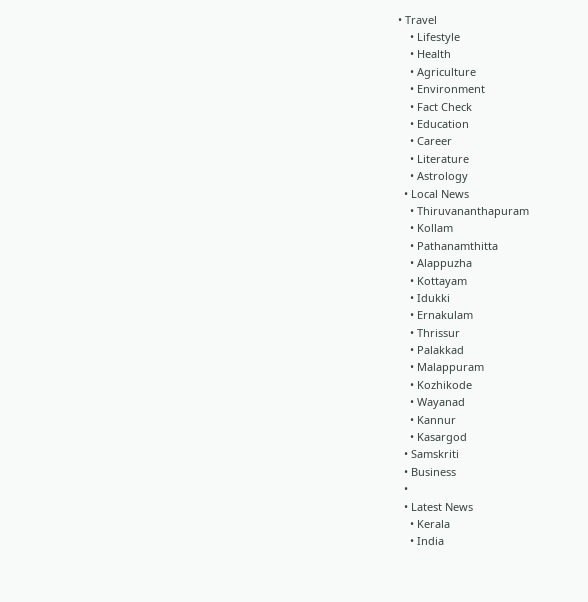• Travel
    • Lifestyle
    • Health
    • Agriculture
    • Environment
    • Fact Check
    • Education
    • Career
    • Literature
    • Astrology
  • Local News
    • Thiruvananthapuram
    • Kollam
    • Pathanamthitta
    • Alappuzha
    • Kottayam
    • Idukki
    • Ernakulam
    • Thrissur
    • Palakkad
    • Malappuram
    • Kozhikode
    • Wayanad
    • Kannur
    • Kasargod
  • Samskriti
  • Business
  •
  • Latest News
    • Kerala
    • India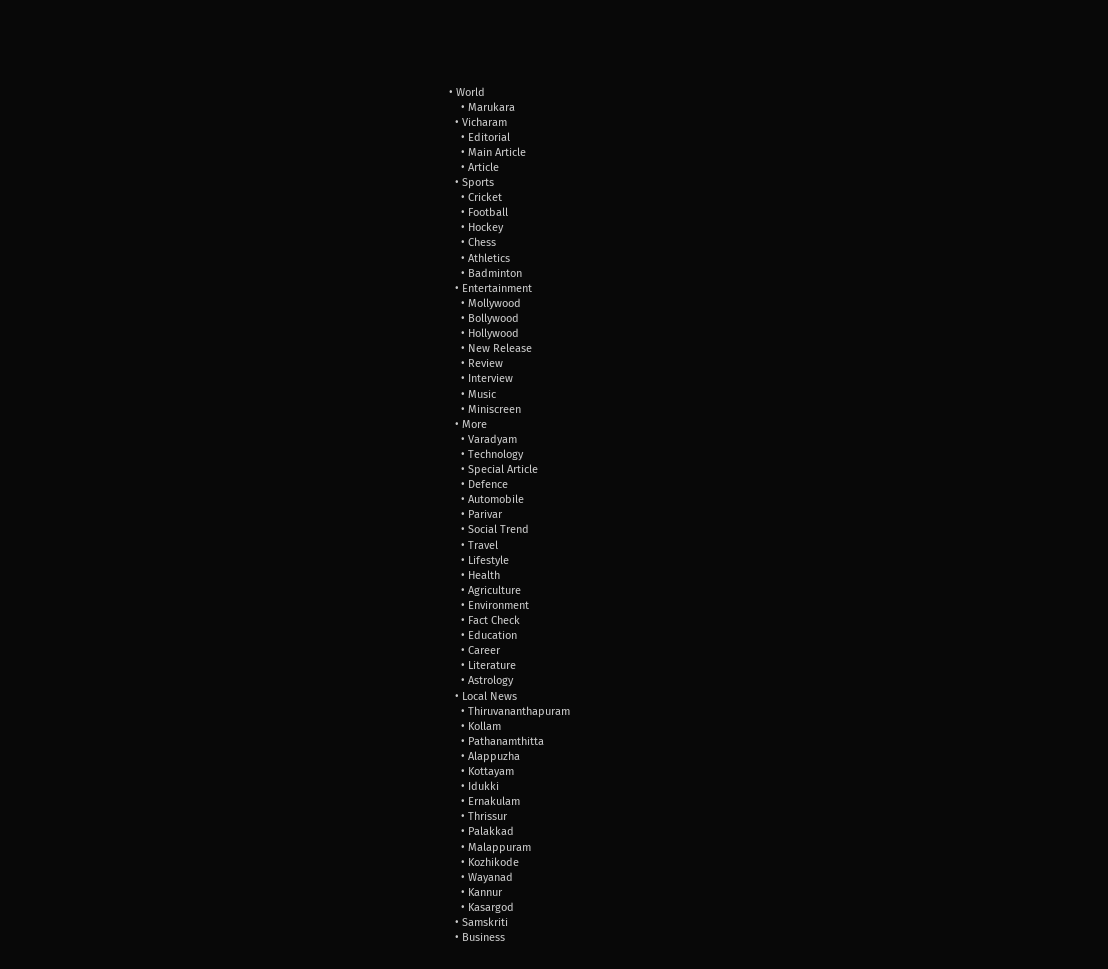• World
    • Marukara
  • Vicharam
    • Editorial
    • Main Article
    • Article
  • Sports
    • Cricket
    • Football
    • Hockey
    • Chess
    • Athletics
    • Badminton
  • Entertainment
    • Mollywood
    • Bollywood
    • Hollywood
    • New Release
    • Review
    • Interview
    • Music
    • Miniscreen
  • More
    • Varadyam
    • Technology
    • Special Article
    • Defence
    • Automobile
    • Parivar
    • Social Trend
    • Travel
    • Lifestyle
    • Health
    • Agriculture
    • Environment
    • Fact Check
    • Education
    • Career
    • Literature
    • Astrology
  • Local News
    • Thiruvananthapuram
    • Kollam
    • Pathanamthitta
    • Alappuzha
    • Kottayam
    • Idukki
    • Ernakulam
    • Thrissur
    • Palakkad
    • Malappuram
    • Kozhikode
    • Wayanad
    • Kannur
    • Kasargod
  • Samskriti
  • Business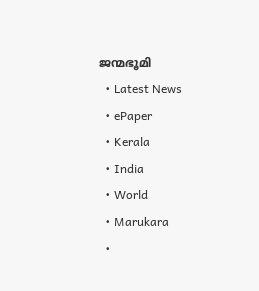ജന്മഭൂമി
  • Latest News
  • ePaper
  • Kerala
  • India
  • World
  • Marukara
  •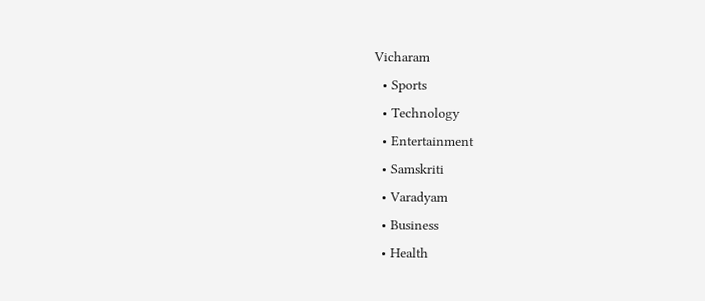Vicharam
  • Sports
  • Technology
  • Entertainment
  • Samskriti
  • Varadyam
  • Business
  • Health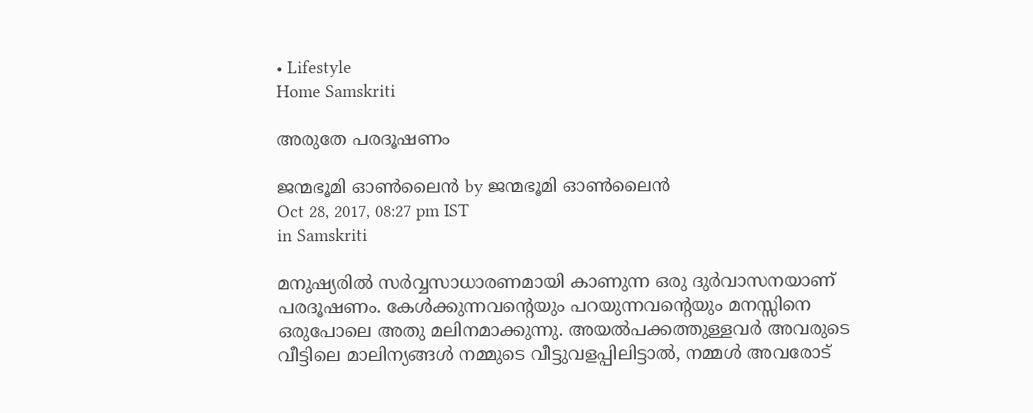• Lifestyle
Home Samskriti

അരുതേ പരദൂഷണം

ജന്മഭൂമി ഓണ്‍ലൈന്‍ by ജന്മഭൂമി ഓണ്‍ലൈന്‍
Oct 28, 2017, 08:27 pm IST
in Samskriti

മനുഷ്യരില്‍ സര്‍വ്വസാധാരണമായി കാണുന്ന ഒരു ദുര്‍വാസനയാണ് പരദൂഷണം. കേള്‍ക്കുന്നവന്റെയും പറയുന്നവന്റെയും മനസ്സിനെ ഒരുപോലെ അതു മലിനമാക്കുന്നു. അയല്‍പക്കത്തുള്ളവര്‍ അവരുടെ വീട്ടിലെ മാലിന്യങ്ങള്‍ നമ്മുടെ വീട്ടുവളപ്പിലിട്ടാല്‍, നമ്മള്‍ അവരോട്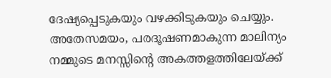ദേഷ്യപ്പെടുകയും വഴക്കിടുകയും ചെയ്യും. അതേസമയം, പരദൂഷണമാകുന്ന മാലിന്യം നമ്മുടെ മനസ്സിന്റെ അകത്തളത്തിലേയ്‌ക്ക്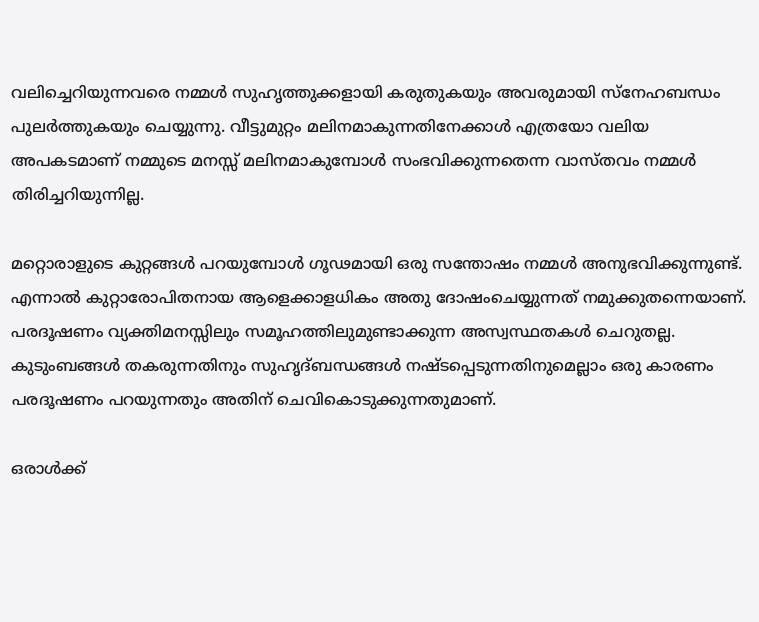വലിച്ചെറിയുന്നവരെ നമ്മള്‍ സുഹൃത്തുക്കളായി കരുതുകയും അവരുമായി സ്‌നേഹബന്ധം പുലര്‍ത്തുകയും ചെയ്യുന്നു. വീട്ടുമുറ്റം മലിനമാകുന്നതിനേക്കാള്‍ എത്രയോ വലിയ അപകടമാണ് നമ്മുടെ മനസ്സ് മലിനമാകുമ്പോള്‍ സംഭവിക്കുന്നതെന്ന വാസ്തവം നമ്മള്‍ തിരിച്ചറിയുന്നില്ല.

മറ്റൊരാളുടെ കുറ്റങ്ങള്‍ പറയുമ്പോള്‍ ഗൂഢമായി ഒരു സന്തോഷം നമ്മള്‍ അനുഭവിക്കുന്നുണ്ട്. എന്നാല്‍ കുറ്റാരോപിതനായ ആളെക്കാളധികം അതു ദോഷംചെയ്യുന്നത് നമുക്കുതന്നെയാണ്. പരദൂഷണം വ്യക്തിമനസ്സിലും സമൂഹത്തിലുമുണ്ടാക്കുന്ന അസ്വസ്ഥതകള്‍ ചെറുതല്ല. കുടുംബങ്ങള്‍ തകരുന്നതിനും സുഹൃദ്ബന്ധങ്ങള്‍ നഷ്ടപ്പെടുന്നതിനുമെല്ലാം ഒരു കാരണം പരദൂഷണം പറയുന്നതും അതിന് ചെവികൊടുക്കുന്നതുമാണ്.

ഒരാള്‍ക്ക്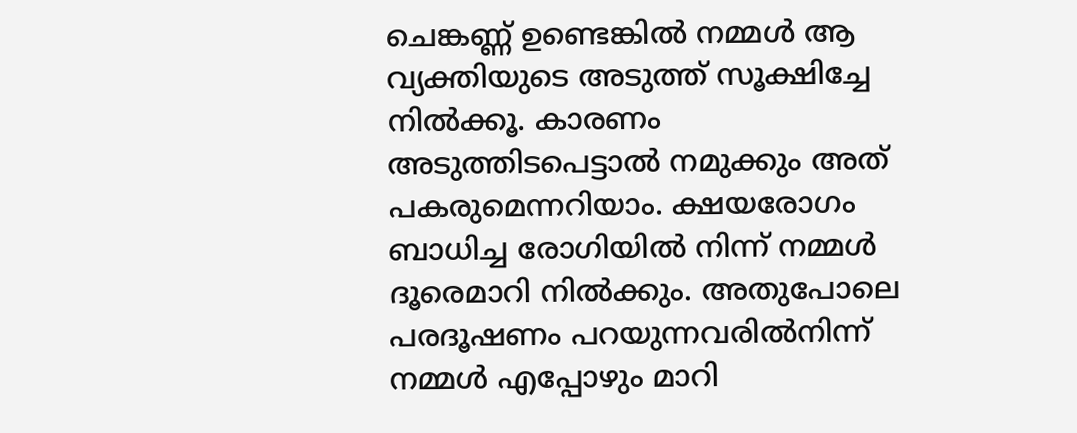ചെങ്കണ്ണ് ഉണ്ടെങ്കില്‍ നമ്മള്‍ ആ വ്യക്തിയുടെ അടുത്ത് സൂക്ഷിച്ചേ നില്‍ക്കൂ. കാരണം അടുത്തിടപെട്ടാല്‍ നമുക്കും അത് പകരുമെന്നറിയാം. ക്ഷയരോഗം ബാധിച്ച രോഗിയില്‍ നിന്ന് നമ്മള്‍ ദൂരെമാറി നില്‍ക്കും. അതുപോലെ പരദൂഷണം പറയുന്നവരില്‍നിന്ന് നമ്മള്‍ എപ്പോഴും മാറി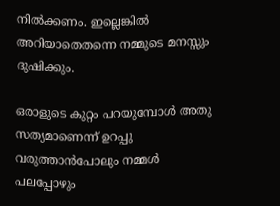നില്‍ക്കണം. ഇല്ലെങ്കില്‍ അറിയാതെതന്നെ നമ്മുടെ മനസ്സും ദുഷിക്കും.

ഒരാളുടെ കുറ്റം പറയുമ്പോള്‍ അതു സത്യമാണെന്ന് ഉറപ്പു വരുത്താന്‍പോലും നമ്മള്‍ പലപ്പോഴും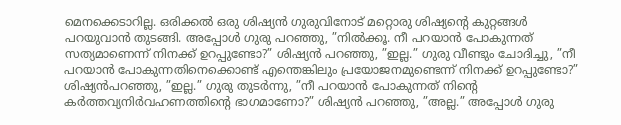മെനക്കെടാറില്ല. ഒരിക്കല്‍ ഒരു ശിഷ്യന്‍ ഗുരുവിനോട് മറ്റൊരു ശിഷ്യന്റെ കുറ്റങ്ങള്‍ പറയുവാന്‍ തുടങ്ങി. അപ്പോള്‍ ഗുരു പറഞ്ഞു, ”നില്‍ക്കൂ. നീ പറയാന്‍ പോകുന്നത് സത്യമാണെന്ന് നിനക്ക് ഉറപ്പുണ്ടോ?” ശിഷ്യന്‍ പറഞ്ഞു, ”ഇല്ല.” ഗുരു വീണ്ടും ചോദിച്ചു, ”നീ പറയാന്‍ പോകുന്നതിനെക്കൊണ്ട് എന്തെങ്കിലും പ്രയോജനമുണ്ടെന്ന് നിനക്ക് ഉറപ്പുണ്ടോ?” ശിഷ്യന്‍പറഞ്ഞു, ”ഇല്ല.” ഗുരു തുടര്‍ന്നു, ”നീ പറയാന്‍ പോകുന്നത് നിന്റെ കര്‍ത്തവ്യനിര്‍വഹണത്തിന്റെ ഭാഗമാണോ?” ശിഷ്യന്‍ പറഞ്ഞു, ”അല്ല.” അപ്പോള്‍ ഗുരു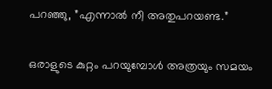പറഞ്ഞു, ”എന്നാല്‍ നീ അതുപറയണ്ട.”

ഒരാളുടെ കുറ്റം പറയുമ്പോള്‍ അത്രയും സമയം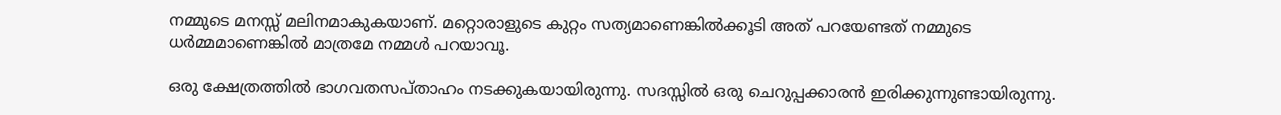നമ്മുടെ മനസ്സ് മലിനമാകുകയാണ്. മറ്റൊരാളുടെ കുറ്റം സത്യമാണെങ്കില്‍ക്കൂടി അത് പറയേണ്ടത് നമ്മുടെ ധര്‍മ്മമാണെങ്കില്‍ മാത്രമേ നമ്മള്‍ പറയാവൂ.

ഒരു ക്ഷേത്രത്തില്‍ ഭാഗവതസപ്താഹം നടക്കുകയായിരുന്നു. സദസ്സില്‍ ഒരു ചെറുപ്പക്കാരന്‍ ഇരിക്കുന്നുണ്ടായിരുന്നു.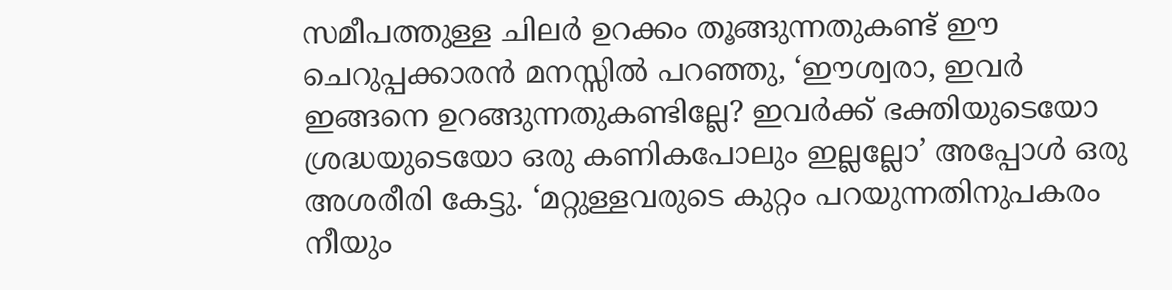സമീപത്തുള്ള ചിലര്‍ ഉറക്കം തൂങ്ങുന്നതുകണ്ട് ഈ ചെറുപ്പക്കാരന്‍ മനസ്സില്‍ പറഞ്ഞു, ‘ഈശ്വരാ, ഇവര്‍ ഇങ്ങനെ ഉറങ്ങുന്നതുകണ്ടില്ലേ? ഇവര്‍ക്ക് ഭക്തിയുടെയോ ശ്രദ്ധയുടെയോ ഒരു കണികപോലും ഇല്ലല്ലോ’ അപ്പോള്‍ ഒരു അശരീരി കേട്ടു. ‘മറ്റുള്ളവരുടെ കുറ്റം പറയുന്നതിനുപകരം നീയും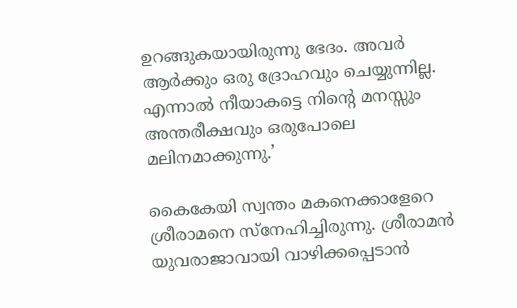ഉറങ്ങുകയായിരുന്നു ഭേദം. അവര്‍ ആര്‍ക്കും ഒരു ദ്രോഹവും ചെയ്യുന്നില്ല. എന്നാല്‍ നീയാകട്ടെ നിന്റെ മനസ്സും അന്തരീക്ഷവും ഒരുപോലെ മലിനമാക്കുന്നു.’

കൈകേയി സ്വന്തം മകനെക്കാളേറെ ശ്രീരാമനെ സ്‌നേഹിച്ചിരുന്നു. ശ്രീരാമന്‍ യുവരാജാവായി വാഴിക്കപ്പെടാന്‍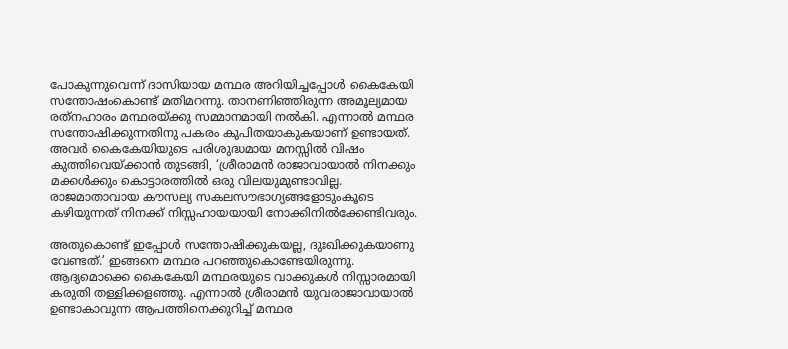പോകുന്നുവെന്ന് ദാസിയായ മന്ഥര അറിയിച്ചപ്പോള്‍ കൈകേയി സന്തോഷംകൊണ്ട് മതിമറന്നു. താനണിഞ്ഞിരുന്ന അമൂല്യമായ രത്‌നഹാരം മന്ഥരയ്‌ക്കു സമ്മാനമായി നല്‍കി. എന്നാല്‍ മന്ഥര സന്തോഷിക്കുന്നതിനു പകരം കുപിതയാകുകയാണ് ഉണ്ടായത്. അവര്‍ കൈകേയിയുടെ പരിശുദ്ധമായ മനസ്സില്‍ വിഷം കുത്തിവെയ്‌ക്കാന്‍ തുടങ്ങി, ‘ശ്രീരാമന്‍ രാജാവായാല്‍ നിനക്കും മക്കള്‍ക്കും കൊട്ടാരത്തില്‍ ഒരു വിലയുമുണ്ടാവില്ല. രാജമാതാവായ കൗസല്യ സകലസൗഭാഗ്യങ്ങളോടുംകൂടെ കഴിയുന്നത് നിനക്ക് നിസ്സഹായയായി നോക്കിനില്‍ക്കേണ്ടിവരും.

അതുകൊണ്ട് ഇപ്പോള്‍ സന്തോഷിക്കുകയല്ല, ദുഃഖിക്കുകയാണു വേണ്ടത്.’ ഇങ്ങനെ മന്ഥര പറഞ്ഞുകൊണ്ടേയിരുന്നു. ആദ്യമൊക്കെ കൈകേയി മന്ഥരയുടെ വാക്കുകള്‍ നിസ്സാരമായി കരുതി തള്ളിക്കളഞ്ഞു. എന്നാല്‍ ശ്രീരാമന്‍ യുവരാജാവായാല്‍ ഉണ്ടാകാവുന്ന ആപത്തിനെക്കുറിച്ച് മന്ഥര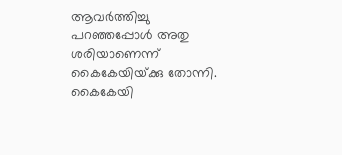ആവര്‍ത്തിച്ചു പറഞ്ഞപ്പോള്‍ അതു ശരിയാണെന്ന് കൈകേയിയ്‌ക്കു തോന്നി. കൈകേയി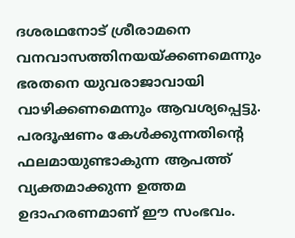ദശരഥനോട് ശ്രീരാമനെ വനവാസത്തിനയയ്‌ക്കണമെന്നും ഭരതനെ യുവരാജാവായി വാഴിക്കണമെന്നും ആവശ്യപ്പെട്ടു. പരദൂഷണം കേള്‍ക്കുന്നതിന്റെ ഫലമായുണ്ടാകുന്ന ആപത്ത് വ്യക്തമാക്കുന്ന ഉത്തമ ഉദാഹരണമാണ് ഈ സംഭവം.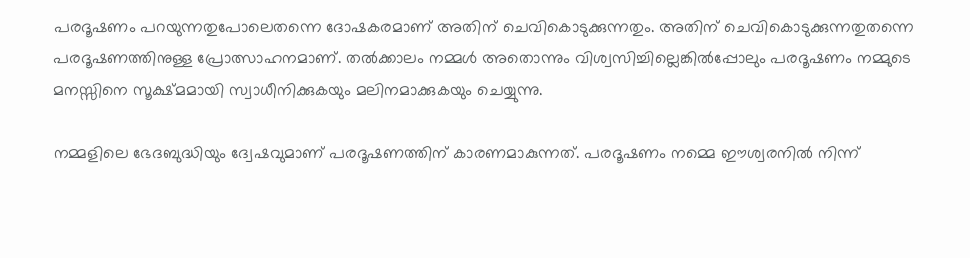പരദൂഷണം പറയുന്നതുപോലെതന്നെ ദോഷകരമാണ് അതിന് ചെവികൊടുക്കുന്നതും. അതിന് ചെവികൊടുക്കുന്നതുതന്നെ പരദൂഷണത്തിനുള്ള പ്രോത്സാഹനമാണ്. തല്‍ക്കാലം നമ്മള്‍ അതൊന്നും വിശ്വസിച്ചില്ലെങ്കില്‍പ്പോലും പരദൂഷണം നമ്മുടെ മനസ്സിനെ സൂക്ഷ്മമായി സ്വാധീനിക്കുകയും മലിനമാക്കുകയും ചെയ്യുന്നു.

നമ്മളിലെ ഭേദബുദ്ധിയും ദ്വേഷവുമാണ് പരദൂഷണത്തിന് കാരണമാകുന്നത്. പരദൂഷണം നമ്മെ ഈശ്വരനില്‍ നിന്ന്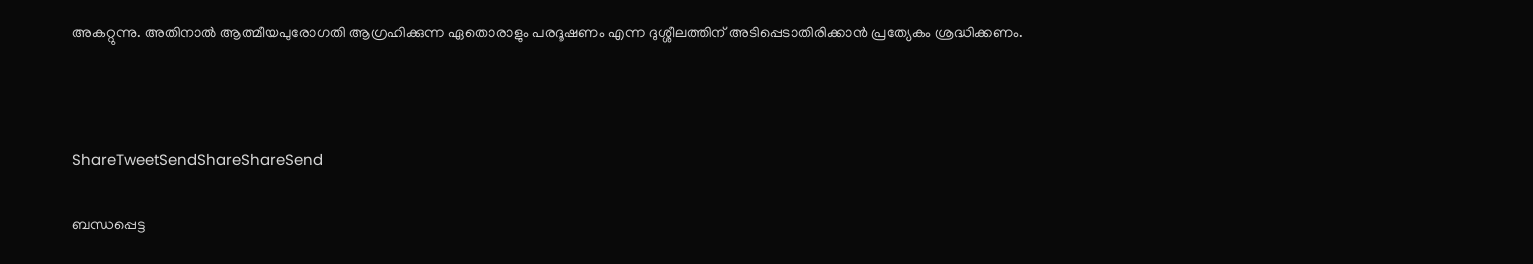അകറ്റുന്നു. അതിനാല്‍ ആത്മീയപുരോഗതി ആഗ്രഹിക്കുന്ന ഏതൊരാളും പരദൂഷണം എന്ന ദുശ്ശീലത്തിന് അടിപ്പെടാതിരിക്കാന്‍ പ്രത്യേകം ശ്രദ്ധിക്കണം.



ShareTweetSendShareShareSend

ബന്ധപ്പെട്ട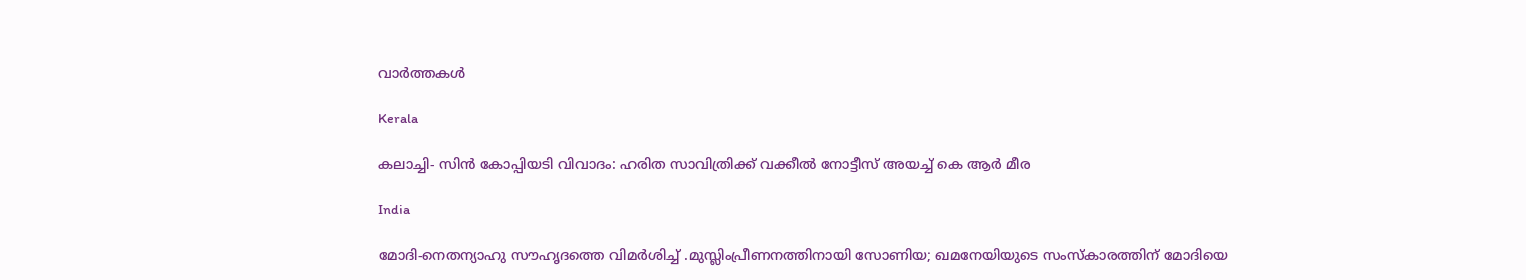വാര്‍ത്തകള്‍

Kerala

കലാച്ചി- സിന്‍ കോപ്പിയടി വിവാദം: ഹരിത സാവിത്രിക്ക് വക്കീല്‍ നോട്ടീസ് അയച്ച് കെ ആര്‍ മീര

India

മോദി-നെതന്യാഹു സൗഹൃദത്തെ വിമര്‍ശിച്ച് .മുസ്ലിംപ്രീണനത്തിനായി സോണിയ; ഖമനേയിയുടെ സംസ്കാരത്തിന് മോദിയെ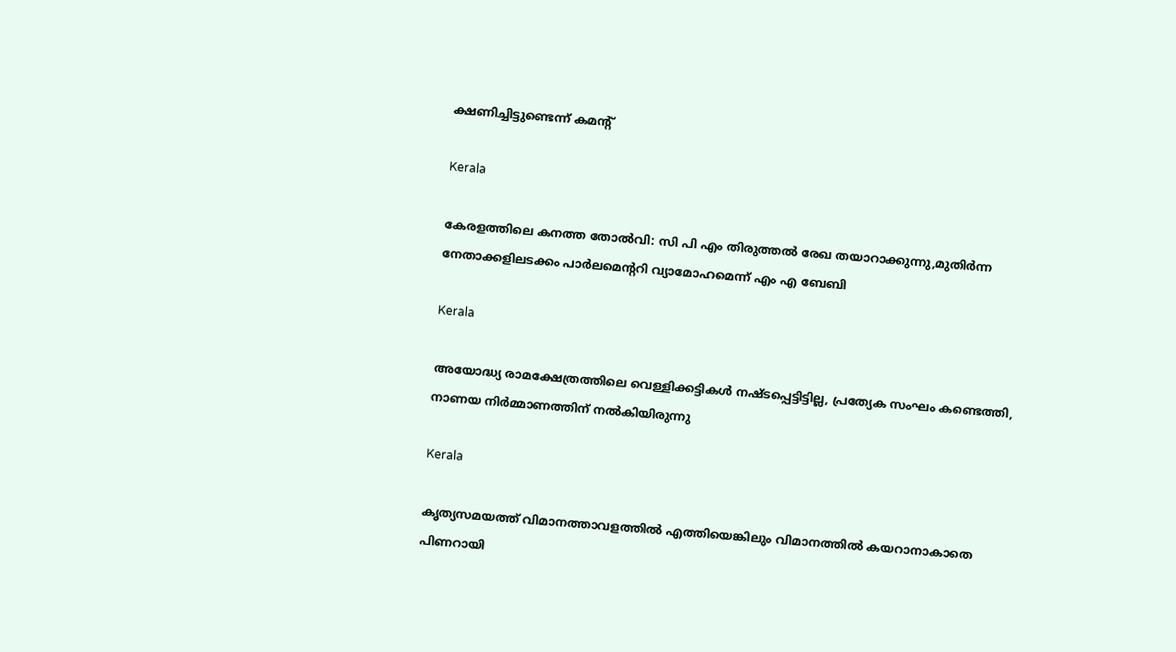ക്ഷണിച്ചിട്ടുണ്ടെന്ന് കമന്‍റ്

Kerala

കേരളത്തിലെ കനത്ത തോല്‍വി: സി പി എം തിരുത്തല്‍ രേഖ തയാറാക്കുന്നു,മുതിര്‍ന്ന നേതാക്കളിലടക്കം പാര്‍ലമെന്ററി വ്യാമോഹമെന്ന് എം എ ബേബി

Kerala

അയോദ്ധ്യ രാമക്ഷേത്രത്തിലെ വെള്ളിക്കട്ടികൾ നഷ്ടപ്പെട്ടിട്ടില്ല, പ്രത്യേക സംഘം കണ്ടെത്തി, നാണയ നിർമ്മാണത്തിന് നൽകിയിരുന്നു

Kerala

കൃത്യസമയത്ത് വിമാനത്താവളത്തില്‍ എത്തിയെങ്കിലും വിമാനത്തില്‍ കയറാനാകാതെ പിണറായി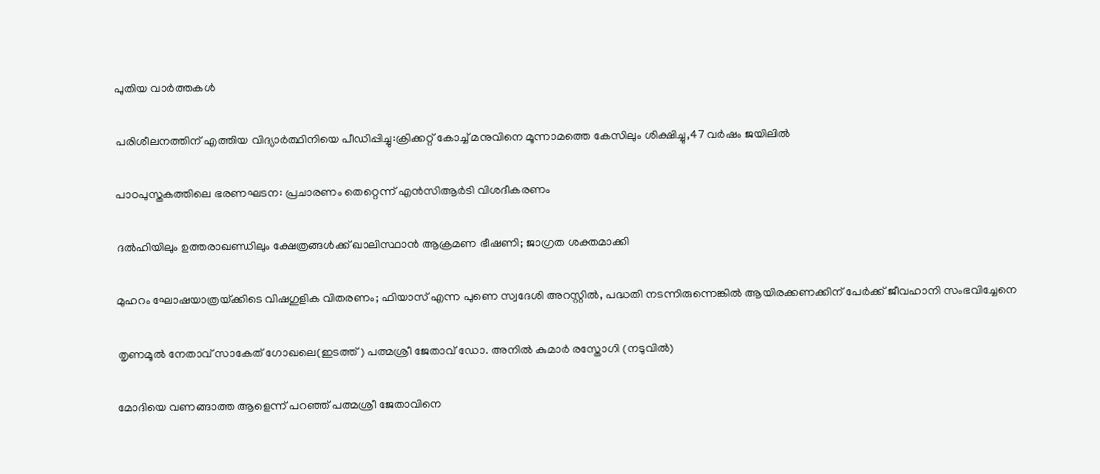പുതിയ വാര്‍ത്തകള്‍

പരിശീലനത്തിന് എത്തിയ വിദ്യാര്‍ത്ഥിനിയെ പീഡിപ്പിച്ചു:ക്രിക്കറ്റ് കോച്ച് മനുവിനെ മൂന്നാമത്തെ കേസിലും ശിക്ഷിച്ചു,47 വര്‍ഷം ജയിലില്‍

പാഠപുസ്തകത്തിലെ ഭരണഘടന: പ്രചാരണം തെറ്റെന്ന് എൻസിആർടി വിശദീകരണം

ദൽഹിയിലും ഉത്തരാഖണ്ഡിലും ക്ഷേത്രങ്ങൾക്ക് ഖാലിസ്ഥാൻ ആക്രമണ ഭീഷണി; ജാഗ്രത ശക്തമാക്കി

മുഹറം ഘോഷയാത്രയ്‌ക്കിടെ വിഷഗുളിക വിതരണം; ഫിയാസ് എന്ന പുണെ സ്വദേശി അറസ്റ്റിൽ, പദ്ധതി നടന്നിരുന്നെങ്കിൽ ആയിരക്കണക്കിന് പേർക്ക് ജീവഹാനി സംഭവിച്ചേനെ

തൃണമൂല്‍ നേതാവ് സാകേത് ഗോഖലെ(ഇടത്ത്) പത്മശ്രീ ജേതാവ് ഡോ. അനില്‍ കുമാര്‍ രസ്തോഗി (നടുവില്‍)

മോദിയെ വണങ്ങാത്ത ആളെന്ന് പറഞ്ഞ് പത്മശ്രീ ജേതാവിനെ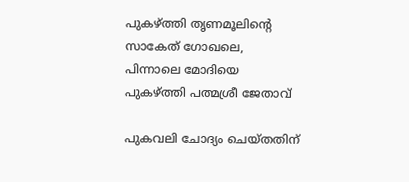പുകഴ്‌ത്തി തൃണമൂലിന്റെ സാകേത് ഗോഖലെ, പിന്നാലെ മോദിയെ പുകഴ്‌ത്തി പത്മശ്രീ ജേതാവ്

പുകവലി ചോദ്യം ചെയ്തതിന്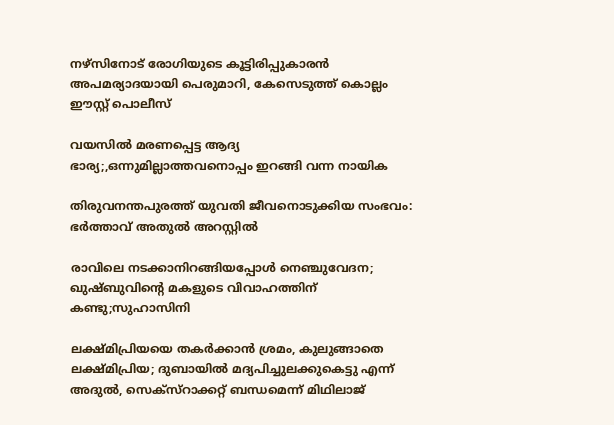നഴ്‌സിനോട് രോഗിയുടെ കൂട്ടിരിപ്പുകാരന്‍ അപമര്യാദയായി പെരുമാറി, കേസെടുത്ത് കൊല്ലം ഈസ്റ്റ് പൊലീസ്

വയസില്‍ മരണപ്പെട്ട ആദ്യ ഭാര്യ;,ഒന്നുമില്ലാത്തവനൊപ്പം ഇറങ്ങി വന്ന നായിക

തിരുവനന്തപുരത്ത് യുവതി ജീവനൊടുക്കിയ സംഭവം: ഭര്‍ത്താവ് അതുല്‍ അറസ്റ്റില്‍

രാവിലെ നടക്കാനിറങ്ങിയപ്പോള്‍ നെഞ്ചുവേദന; ഖുഷ്ബുവിന്റെ മകളുടെ വിവാഹത്തിന് കണ്ടു;സുഹാസിനി

ലക്ഷ്മിപ്രിയയെ തകര്‍ക്കാന്‍ ശ്രമം, കുലുങ്ങാതെ ലക്ഷ്മിപ്രിയ; ദുബായില്‍ മദ്യപിച്ചുലക്കുകെട്ടു എന്ന് അദുല്‍, സെക്സ്റാക്കറ്റ് ബന്ധമെന്ന് മിഥിലാജ്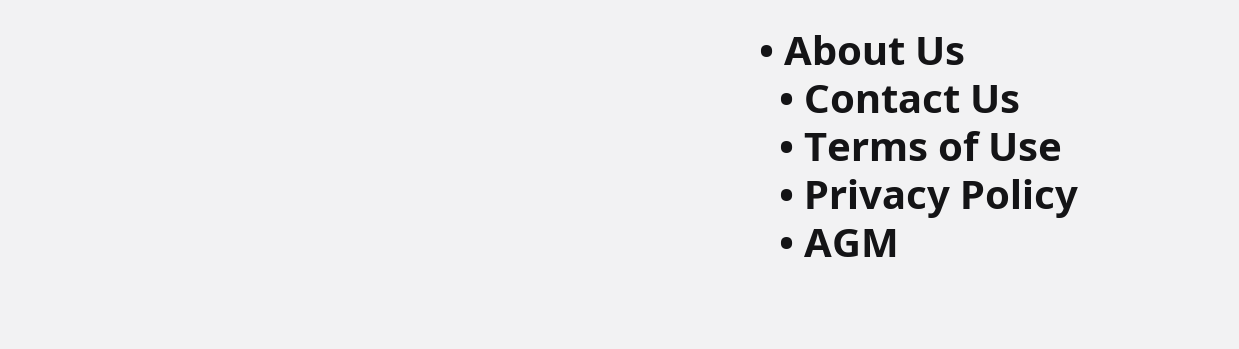• About Us
  • Contact Us
  • Terms of Use
  • Privacy Policy
  • AGM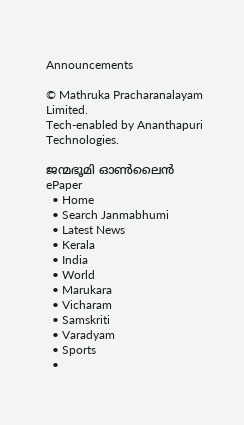Announcements

© Mathruka Pracharanalayam Limited.
Tech-enabled by Ananthapuri Technologies.

ജന്മഭൂമി ഓണ്‍ലൈന്‍
ePaper
  • Home
  • Search Janmabhumi
  • Latest News
  • Kerala
  • India
  • World
  • Marukara
  • Vicharam
  • Samskriti
  • Varadyam
  • Sports
  •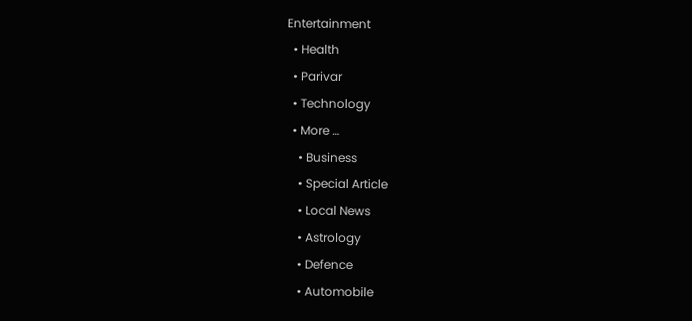Entertainment
  • Health
  • Parivar
  • Technology
  • More …
    • Business
    • Special Article
    • Local News
    • Astrology
    • Defence
    • Automobile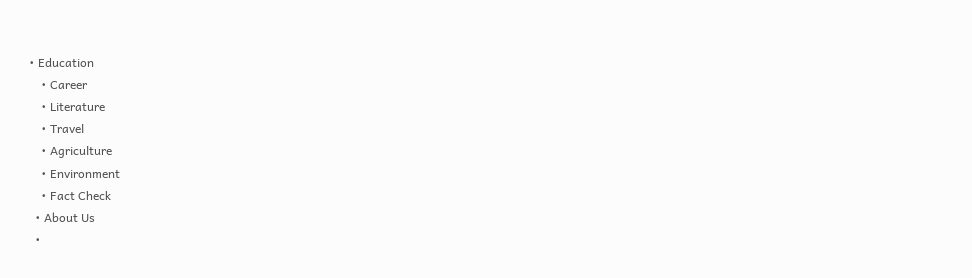• Education
    • Career
    • Literature
    • Travel
    • Agriculture
    • Environment
    • Fact Check
  • About Us
  •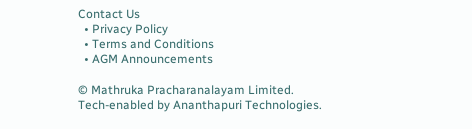Contact Us
  • Privacy Policy
  • Terms and Conditions
  • AGM Announcements

© Mathruka Pracharanalayam Limited.
Tech-enabled by Ananthapuri Technologies.